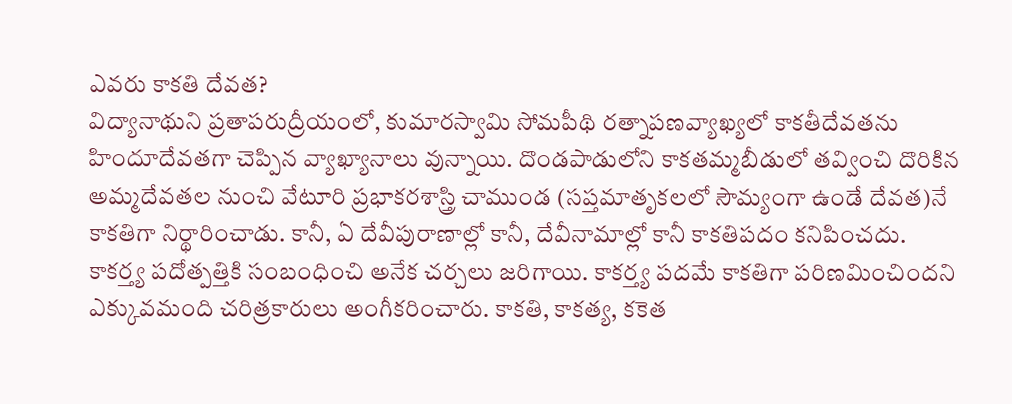ఎవరు కాకతి దేవత?
విద్యానాథుని ప్రతాపరుద్రీయంలో, కుమారస్వామి సోమపీథి రత్నాపణవ్యాఖ్యలో కాకతీదేవతను హిందూదేవతగా చెప్పిన వ్యాఖ్యానాలు వున్నాయి. దొండపాడులోని కాకతమ్మబీడులో తవ్వించి దొరికిన అమ్మదేవతల నుంచి వేటూరి ప్రభాకరశాస్త్రి చాముండ (సప్తమాతృకలలో సౌమ్యంగా ఉండే దేవత)నే కాకతిగా నిర్థారించాడు. కానీ, ఏ దేవీపురాణాల్లో కానీ, దేవీనామాల్లో కానీ కాకతిపదం కనిపించదు.
కాకర్త్య పదోత్పత్తికి సంబంధించి అనేక చర్చలు జరిగాయి. కాకర్త్య పదమే కాకతిగా పరిణమించిందని ఎక్కువమంది చరిత్రకారులు అంగీకరించారు. కాకతి, కాకత్య, కకెత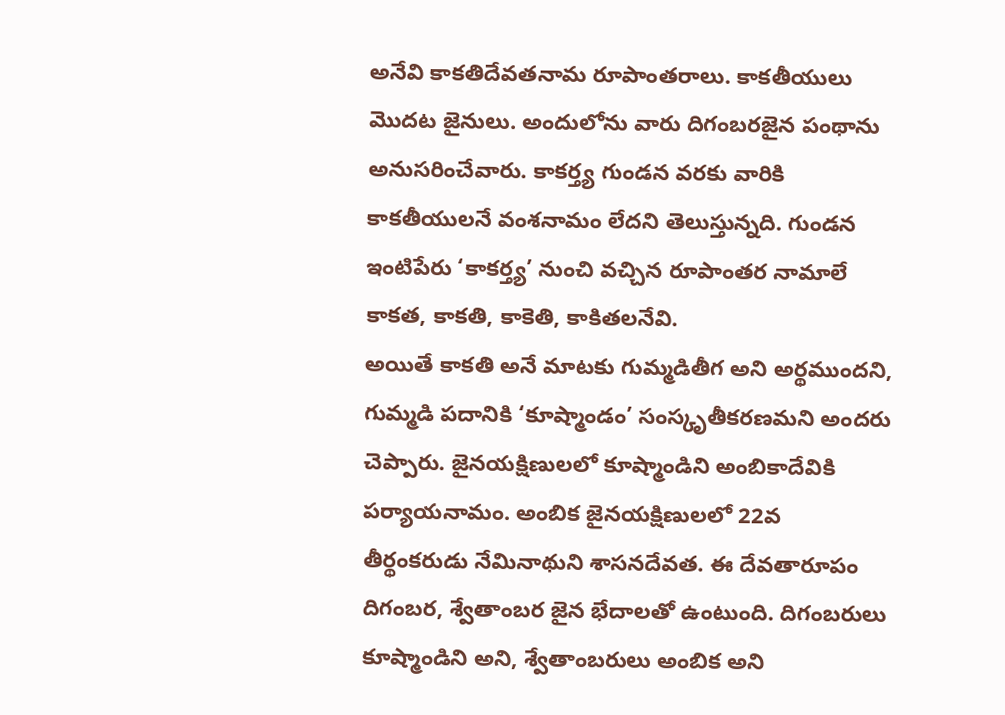అనేవి కాకతిదేవతనామ రూపాంతరాలు. కాకతీయులు మొదట జైనులు. అందులోను వారు దిగంబరజైన పంథాను అనుసరించేవారు. కాకర్త్య గుండన వరకు వారికి కాకతీయులనే వంశనామం లేదని తెలుస్తున్నది. గుండన ఇంటిపేరు ‘కాకర్త్య’ నుంచి వచ్చిన రూపాంతర నామాలే కాకత, కాకతి, కాకెతి, కాకితలనేవి.
అయితే కాకతి అనే మాటకు గుమ్మడితీగ అని అర్థముందని, గుమ్మడి పదానికి ‘కూష్మాండం’ సంస్కృతీకరణమని అందరు చెప్పారు. జైనయక్షిణులలో కూష్మాండిని అంబికాదేవికి పర్యాయనామం. అంబిక జైనయక్షిణులలో 22వ తీర్థంకరుడు నేమినాథుని శాసనదేవత. ఈ దేవతారూపం దిగంబర, శ్వేతాంబర జైన భేదాలతో ఉంటుంది. దిగంబరులు కూష్మాండిని అని, శ్వేతాంబరులు అంబిక అని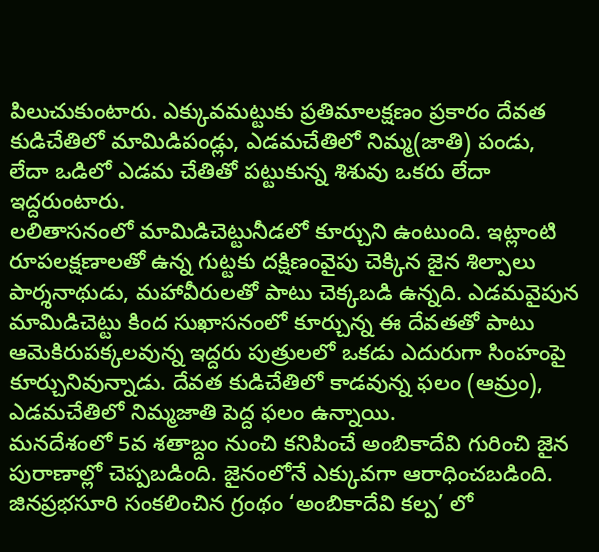పిలుచుకుంటారు. ఎక్కువమట్టుకు ప్రతిమాలక్షణం ప్రకారం దేవత కుడిచేతిలో మామిడిపండ్లు, ఎడమచేతిలో నిమ్మ(జాతి) పండు, లేదా ఒడిలో ఎడమ చేతితో పట్టుకున్న శిశువు ఒకరు లేదా ఇద్దరుంటారు.
లలితాసనంలో మామిడిచెట్టునీడలో కూర్చుని ఉంటుంది. ఇట్లాంటి రూపలక్షణాలతో ఉన్న గుట్టకు దక్షిణంవైపు చెక్కిన జైన శిల్పాలు పార్శనాథుడు, మహావీరులతో పాటు చెక్కబడి ఉన్నది. ఎడమవైపున మామిడిచెట్టు కింద సుఖాసనంలో కూర్చున్న ఈ దేవతతో పాటు ఆమెకిరుపక్కలవున్న ఇద్దరు పుత్రులలో ఒకడు ఎదురుగా సింహంపై కూర్చునివున్నాడు. దేవత కుడిచేతిలో కాడవున్న ఫలం (ఆమ్రం), ఎడమచేతిలో నిమ్మజాతి పెద్ద ఫలం ఉన్నాయి.
మనదేశంలో 5వ శతాబ్దం నుంచి కనిపించే అంబికాదేవి గురించి జైన పురాణాల్లో చెప్పబడింది. జైనంలోనే ఎక్కువగా ఆరాధించబడింది. జినప్రభసూరి సంకలించిన గ్రంథం ‘అంబికాదేవి కల్ప’ లో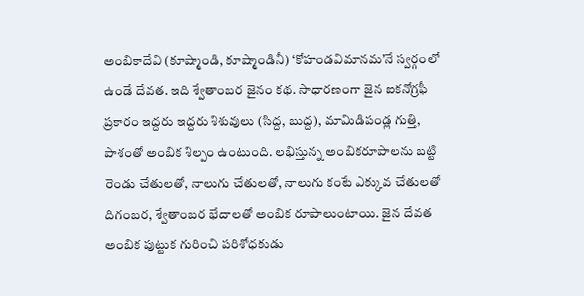అంబికాదేవి (కూష్మాండి, కూష్మాండినీ) ‘కోహండవిమానమ’నే స్వర్గంలో ఉండే దేవత. ఇది శ్వేతాంబర జైనం కథ. సాధారణంగా జైన ఐకనోగ్రఫీ ప్రకారం ఇద్దరు ఇద్దరు శిశువులు (సిద్ద, బుద్ద), మామిడిపండ్ల గుత్తి, పాశంతో అంబిక శిల్పం ఉంటుంది. లభిస్తున్న అంబికరూపాలను బట్టి రెండు చేతులతో, నాలుగు చేతులతో, నాలుగు కంటే ఎక్కువ చేతులతో దిగంబర, శ్వేతాంబర భేదాలతో అంబిక రూపాలుంటాయి. జైన దేవత అంబిక పుట్టుక గురించి పరిశోధకుడు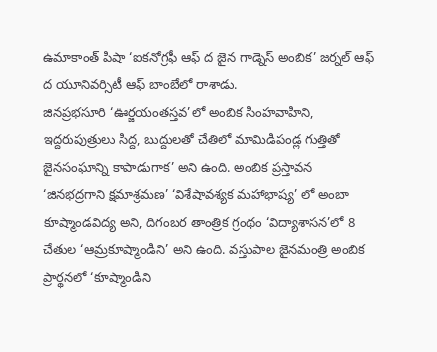ఉమాకాంత్ పిషా ‘ఐకనోగ్రఫీ ఆఫ్ ద జైన గాడ్నెస్ అంబిక’ జర్నల్ ఆఫ్ ద యూనివర్సిటీ ఆఫ్ బాంబేలో రాశాడు.
జినప్రభసూరి ‘ఊర్జయంతస్తవ’లో అంబిక సింహవాహిని, ఇద్దరుపుత్రులు సిద్ద, బుద్దులతో చేతిలో మామిడిపండ్ల గుత్తితో జైనసంఘాన్ని కాపాడుగాక’ అని ఉంది. అంబిక ప్రస్తావన ‘జినభద్రగాని క్షమాశ్రమణ’ ‘విశేషావశ్యక మహాభాష్య’ లో అంబా కూష్మాండవిద్య అని, దిగంబర తాంత్రిక గ్రంథం ‘విద్యాశాసన’లో 8 చేతుల ‘ఆమ్రకూష్మాండిని’ అని ఉంది. వస్తుపాల జైనమంత్రి అంబిక ప్రార్థనలో ‘కూష్మాండిని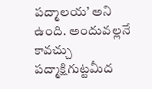పద్మాలయ’ అని ఉంది. అందువల్లనే కావచ్చు పద్మాక్షిగుట్టమీద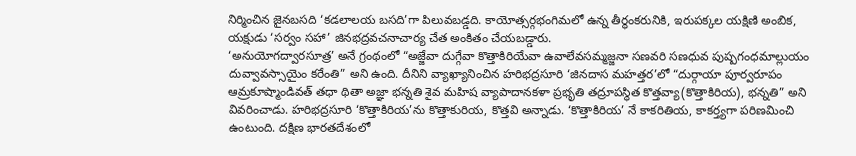నిర్మించిన జైనబసది ‘కడలాలయ బసది’గా పిలువబడ్డది. కాయోత్సర్గభంగిమలో ఉన్న తీర్థంకరునికి, ఇరుపక్కల యక్షిణి అంబిక, యక్షుడు ‘సర్వం సహా’ జినభద్రవచనాచార్య చేత అంకితం చేయబడ్డారు.
‘అనుయోగద్వారసూత్ర’ అనే గ్రంథంలో “అజ్జేవా దుగ్గేవా కొత్తాకిరియేవా ఉవాలేవసమ్మజ్జనా సణవరి సణధువ పుష్పగంధమాల్లుయం దువ్వావస్సాయైం కరేంతి” అని ఉంది. దీనిని వ్యాఖ్యానించిన హరిభద్రసూరి ‘జినదాస మహత్తర’లో “దుర్గాయా పూర్వరూపం ఆమ్రకూష్మాండివత్ తధా థితా అజ్ఞా భన్నతి శైవ మహిష వ్యాపాదానకళా ప్రభృతి తద్రూపస్థిత కొత్తవ్యా(కొత్తాకిరియ), భన్నతి” అని వివరించాడు. హరిభద్రసూరి ‘కొత్తాకిరియ’ను కొత్తాకురియ, కొత్తవి అన్నాడు. ‘కొత్తాకిరియ’ నే కాకరితియ, కాకర్త్యగా పరిణమించి ఉంటుంది. దక్షిణ భారతదేశంలో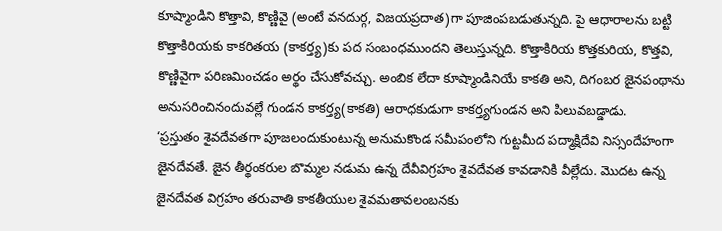కూష్మాండిని కొత్తావి, కొణ్ణివై (అంటే వనదుర్గ, విజయప్రదాత)గా పూజింపబడుతున్నది. పై ఆధారాలను బట్టి కొత్తాకిరియకు కాకరితయ (కాకర్త్య)కు పద సంబంధముందని తెలుస్తున్నది. కొత్తాకిరియ కొత్తకురియ, కొత్తవి, కొణ్ణివైగా పరిణమించడం అర్థం చేసుకోవచ్చు. అంబిక లేదా కూష్మాండినియే కాకతి అని, దిగంబర జైనపంథాను అనుసరించినందువల్లే గుండన కాకర్త్య(కాకతి) ఆరాధకుడుగా కాకర్త్యగుండన అని పిలువబడ్డాడు.
‘ప్రస్తుతం శైవదేవతగా పూజలందుకుంటున్న అనుమకొండ సమీపంలోని గుట్టమీద పద్మాక్షిదేవి నిస్సందేహంగా జైనదేవతే. జైన తీర్థంకరుల బొమ్మల నడుమ ఉన్న దేవీవిగ్రహం శైవదేవత కావడానికి వీల్లేదు. మొదట ఉన్న జైనదేవత విగ్రహం తరువాతి కాకతీయుల శైవమతావలంబనకు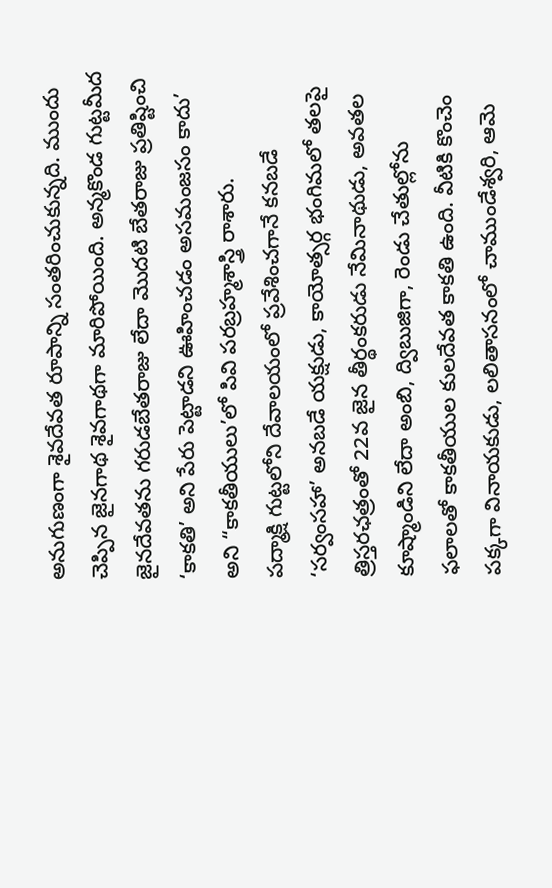అనుగుణంగా శైవదేవత రూపాన్ని సంతరించుకున్నది. ముందు చెప్పిన జైనగాథ శైవగాథగా మారిపోయింది. అన్మకొండ గుట్టమీద జైనదేవతను గరుడబేతరాజు లేదా మొదటి బేతరాజు ప్రతిష్టించి ‘కాకతి’ అని పేరు పెట్టాడని ఊహించడం అసమంజసం కాదు’ అని “కాకతీయులు’లో పివి పరబ్రహ్మశాస్త్రి రాశారు.
పద్మాక్షి గుట్టలోని దేవాలయంలో ప్రవేశించగానే కనబడే ‘సర్వంసహా’ అనబడే యక్షుడు, కాయోత్సర్గ భంగిమలో తలపై త్రిస్తరఛత్రంతో 22వ జైన తీర్థంకరుడు నేమినాథుడు, అవతల కూష్మాండిని లేదా అంబి, ద్విబుజిగా, రెండు చేతుల్లోను ఫలాలతో కాకతీయుల కులదేవత కాకతి ఉంది. వీటికి కొంచెం పక్కగా వినాయకుడు, లలితాసనంలో చాముండేశ్వరి, ఆమె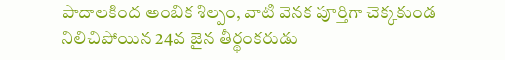పాదాలకింద అంబిక శిల్పం, వాటి వెనక పూర్తిగా చెక్కకుండ నిలిచిపోయిన 24వ జైన తీర్థంకరుడు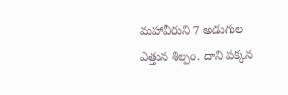మహావీరుని 7 అడుగుల ఎత్తున శిల్పం. దాని పక్కన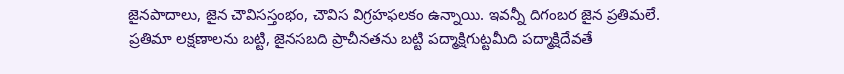జైనపాదాలు, జైన చౌవిసస్తంభం, చౌవిస విగ్రహఫలకం ఉన్నాయి. ఇవన్నీ దిగంబర జైన ప్రతిమలే. ప్రతిమా లక్షణాలను బట్టి, జైనసబది ప్రాచీనతను బట్టి పద్మాక్షిగుట్టమీది పద్మాక్షిదేవతే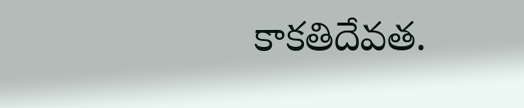కాకతిదేవత.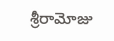శ్రీరామోజు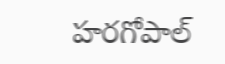హరగోపాల్